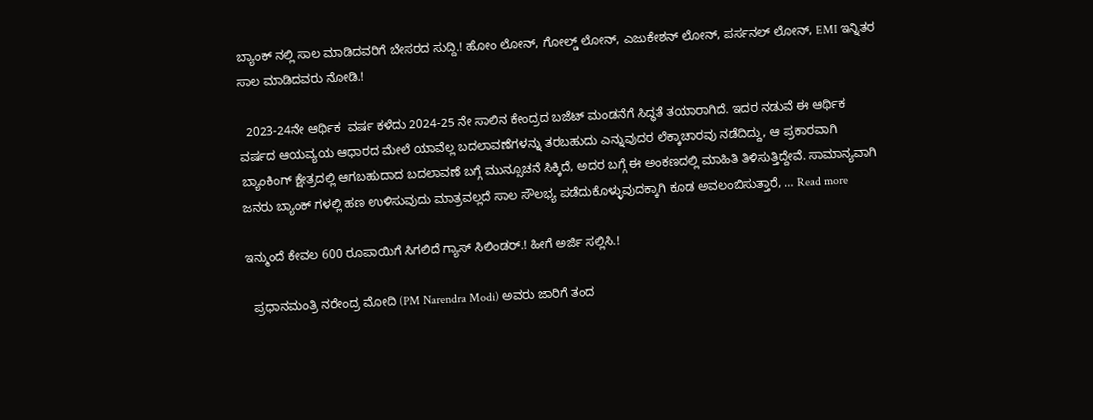ಬ್ಯಾಂಕ್ ನಲ್ಲಿ ಸಾಲ ಮಾಡಿದವರಿಗೆ ಬೇಸರದ ಸುದ್ದಿ.! ಹೋಂ ಲೋನ್, ಗೋಲ್ಡ್ ಲೋನ್, ಎಜುಕೇಶನ್ ಲೋನ್, ಪರ್ಸನಲ್ ಲೋನ್, EMI ಇನ್ನಿತರ ಸಾಲ ಮಾಡಿದವರು ನೋಡಿ.!

  2023-24ನೇ ಆರ್ಥಿಕ ‌ ವರ್ಷ ಕಳೆದು 2024-25 ನೇ ಸಾಲಿನ ಕೇಂದ್ರದ ಬಜೆಟ್ ಮಂಡನೆಗೆ ಸಿದ್ಧತೆ ತಯಾರಾಗಿದೆ. ಇದರ ನಡುವೆ ಈ ಆರ್ಥಿಕ ವರ್ಷದ ಆಯವ್ಯಯ ಆಧಾರದ ಮೇಲೆ ಯಾವೆಲ್ಲ ಬದಲಾವಣೆಗಳನ್ನು ತರಬಹುದು ಎನ್ನುವುದರ ಲೆಕ್ಕಾಚಾರವು ನಡೆದಿದ್ದು, ಆ ಪ್ರಕಾರವಾಗಿ ಬ್ಯಾಂಕಿಂಗ್ ಕ್ಷೇತ್ರದಲ್ಲಿ ಆಗಬಹುದಾದ ಬದಲಾವಣೆ ಬಗ್ಗೆ ಮುನ್ಸೂಚನೆ ಸಿಕ್ಕಿದೆ, ಅದರ ಬಗ್ಗೆ ಈ ಅಂಕಣದಲ್ಲಿ ಮಾಹಿತಿ ತಿಳಿಸುತ್ತಿದ್ದೇವೆ. ಸಾಮಾನ್ಯವಾಗಿ ಜನರು ಬ್ಯಾಂಕ್ ಗಳಲ್ಲಿ ಹಣ ಉಳಿಸುವುದು ಮಾತ್ರವಲ್ಲದೆ ಸಾಲ ಸೌಲಭ್ಯ ಪಡೆದುಕೊಳ್ಳುವುದಕ್ಕಾಗಿ ಕೂಡ ಅವಲಂಬಿಸುತ್ತಾರೆ, … Read more

ಇನ್ಮುಂದೆ ಕೇವಲ 600 ರೂಪಾಯಿಗೆ ಸಿಗಲಿದೆ ಗ್ಯಾಸ್ ಸಿಲಿಂಡರ್.! ಹೀಗೆ ಅರ್ಜಿ ಸಲ್ಲಿಸಿ.!

  ಪ್ರಧಾನಮಂತ್ರಿ ನರೇಂದ್ರ ಮೋದಿ (PM Narendra Modi) ಅವರು ಜಾರಿಗೆ ತಂದ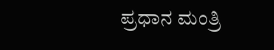ಪ್ರಧಾನ ಮಂತ್ರಿ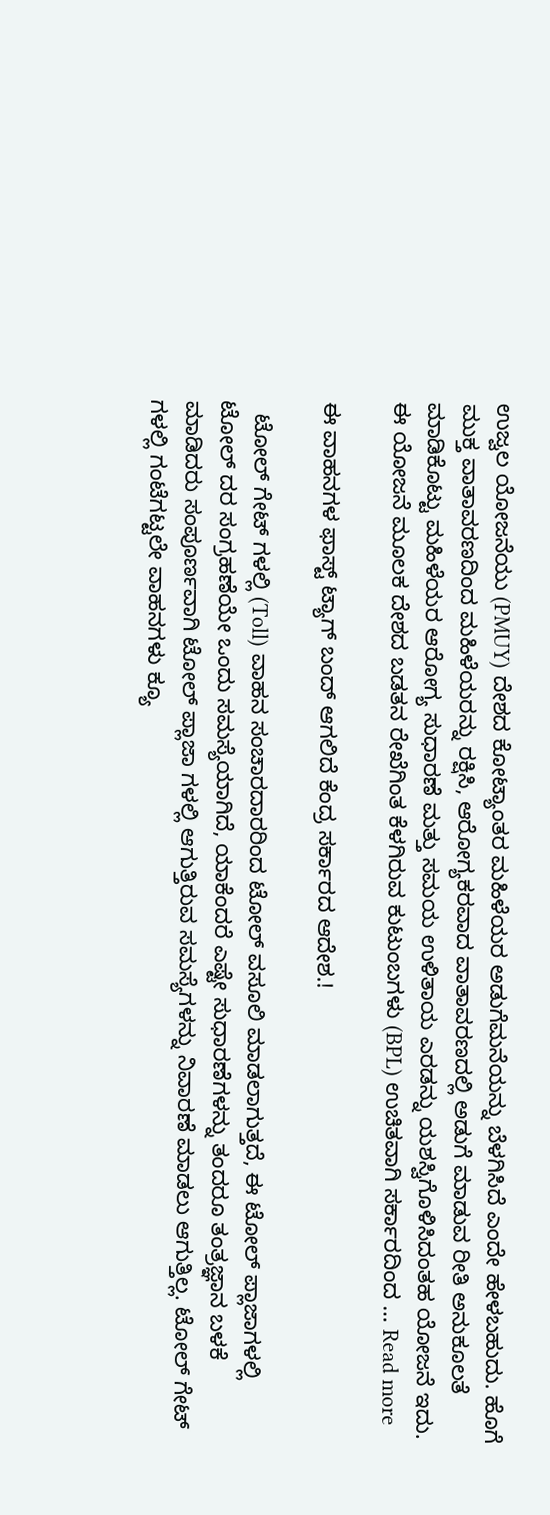ಉಜ್ವಲ ಯೋಜನೆಯು (PMUY) ದೇಶದ ಕೋಟ್ಯಾಂತರ ಮಹಿಳೆಯರ ಅಡುಗೆಮನೆಯನ್ನು ಬೆಳಗಿಸಿದೆ ಎಂದೇ ಹೇಳಬಹುದು. ಹೊಗೆ ಮುಕ್ತ ವಾತಾವರಣದಿಂದ ಮಹಿಳೆಯರನ್ನು ರಕ್ಷಿಸಿ, ಆರೋಗ್ಯಕರವಾದ ವಾತಾವರಣದಲ್ಲಿ ಅಡುಗೆ ಮಾಡುವ ರೀತಿ ಅನುಕೂಲತೆ ಮಾಡಿಕೊಟ್ಟು ಮಹಿಳೆಯರ ಆರೋಗ್ಯ ಸುಧಾರಣೆ ಮತ್ತು ಸಮಯ ಉಳಿತಾಯ ಎರಡನ್ನು ಯಶಸ್ವಿಗೊಳಿಸಿದಂತಹ ಯೋಜನೆ ಇದು. ಈ ಯೋಜನೆ ಮೂಲಕ ದೇಶದ ಬಡತನ ರೇಖೆಗಿಂತ ಕೆಳಗಿರುವ ಕುಟುಂಬಗಳು (BPL) ಉಚಿತವಾಗಿ ಸರ್ಕಾರದಿಂದ … Read more

ಈ ವಾಹನಗಳ ಫಾಸ್ಟ್ ಟ್ಯಾಗ್ ಬಂದ್ ಆಗಲಿದೆ ಕೆಂದ್ರ ಸರ್ಕಾರದ ಆದೇಶ.!

  ಟೋಲ್ ಗೇಟ್ ಗಳಲ್ಲಿ (Toll) ವಾಹನ ಸಂಚಾರದಾರರಿಂದ ಟೋಲ್ ವಸೂಲಿ ಮಾಡಲಾಗುತ್ತದೆ, ಈ ಟೋಲ್ ಪ್ಲಾಜಾಗಳಲ್ಲಿ ಟೋಲ್ ದರ ಸಂಗ್ರಹಣೆಯೇ ಒಂದು ಸಮಸ್ಯೆಯಾಗಿದೆ, ಯಾಕೆಂದರೆ ಎಷ್ಟೇ ಸುಧಾರಣೆಗಳನ್ನು ತಂದರೂ ತಂತ್ರಜ್ಞಾನ ಬಳಕೆ ಮಾಡಿದರು ಸಂಪೂರ್ಣವಾಗಿ ಟೋಲ್ ಪ್ಲಾಜಾ ಗಳಲ್ಲಿ ಆಗುತ್ತಿರುವ ಸಮಸ್ಯೆಗಳನ್ನು ನಿವಾರಣೆ ಮಾಡಲು ಆಗುತ್ತಿಲ್ಲ. ಟೋಲ್ ಗೇಟ್ ಗಳಲ್ಲಿ ಗಂಟೆಗಟ್ಟಲೇ ವಾಹನಗಳು ಕ್ಯೂ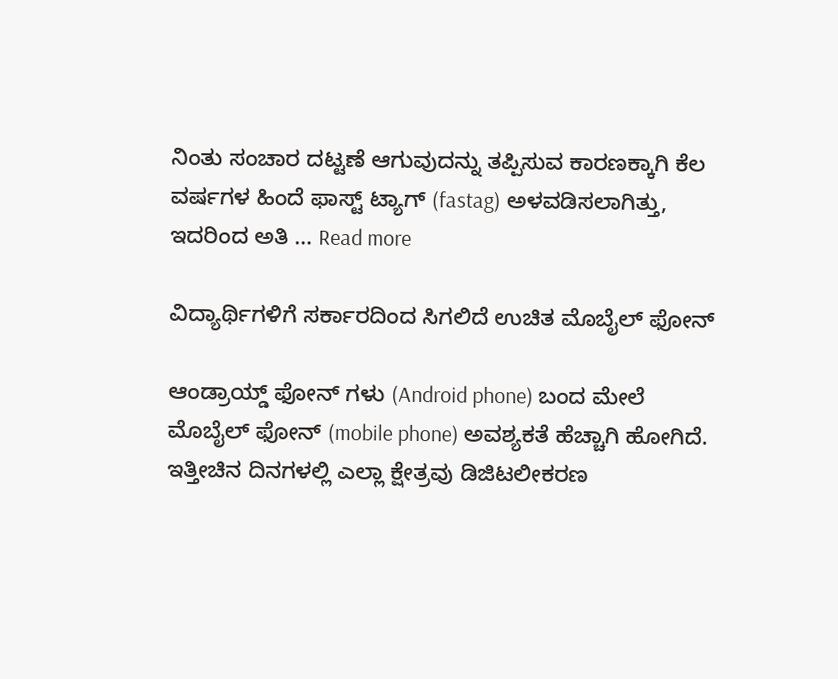ನಿಂತು ಸಂಚಾರ ದಟ್ಟಣೆ ಆಗುವುದನ್ನು ತಪ್ಪಿಸುವ ಕಾರಣಕ್ಕಾಗಿ ಕೆಲ ವರ್ಷಗಳ ಹಿಂದೆ ಫಾಸ್ಟ್ ಟ್ಯಾಗ್ (fastag) ಅಳವಡಿಸಲಾಗಿತ್ತು, ಇದರಿಂದ ಅತಿ … Read more

ವಿದ್ಯಾರ್ಥಿಗಳಿಗೆ ಸರ್ಕಾರದಿಂದ ಸಿಗಲಿದೆ ಉಚಿತ ಮೊಬೈಲ್ ಫೋನ್

ಆಂಡ್ರಾಯ್ಡ್ ಫೋನ್ ಗಳು (Android phone) ಬಂದ ಮೇಲೆ ಮೊಬೈಲ್ ಫೋನ್ (mobile phone) ಅವಶ್ಯಕತೆ ಹೆಚ್ಚಾಗಿ ಹೋಗಿದೆ. ಇತ್ತೀಚಿನ ದಿನಗಳಲ್ಲಿ ಎಲ್ಲಾ ಕ್ಷೇತ್ರವು ಡಿಜಿಟಲೀಕರಣ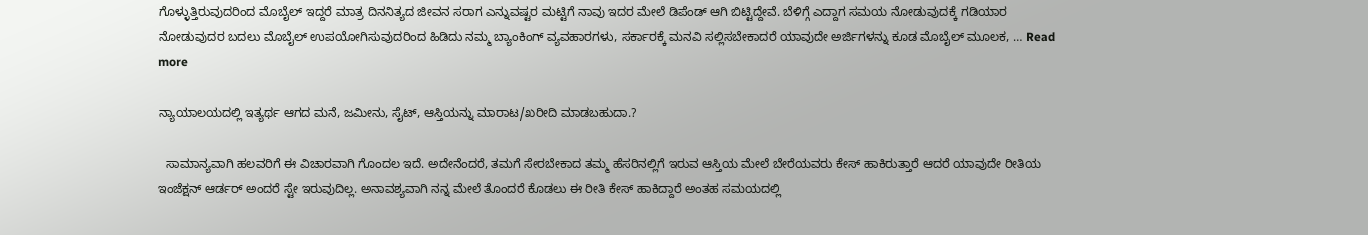ಗೊಳ್ಳುತ್ತಿರುವುದರಿಂದ ಮೊಬೈಲ್ ಇದ್ದರೆ ಮಾತ್ರ ದಿನನಿತ್ಯದ ಜೀವನ ಸರಾಗ ಎನ್ನುವಷ್ಟರ ಮಟ್ಟಿಗೆ ನಾವು ಇದರ ಮೇಲೆ ಡಿಪೆಂಡ್ ಆಗಿ ಬಿಟ್ಟಿದ್ದೇವೆ. ಬೆಳಿಗ್ಗೆ ಎದ್ದಾಗ ಸಮಯ ನೋಡುವುದಕ್ಕೆ ಗಡಿಯಾರ ನೋಡುವುದರ ಬದಲು ಮೊಬೈಲ್ ಉಪಯೋಗಿಸುವುದರಿಂದ ಹಿಡಿದು ನಮ್ಮ ಬ್ಯಾಂಕಿಂಗ್ ವ್ಯವಹಾರಗಳು, ಸರ್ಕಾರಕ್ಕೆ ಮನವಿ ಸಲ್ಲಿಸಬೇಕಾದರೆ ಯಾವುದೇ ಅರ್ಜಿಗಳನ್ನು ಕೂಡ ಮೊಬೈಲ್ ಮೂಲಕ, … Read more

ನ್ಯಾಯಾಲಯದಲ್ಲಿ ಇತ್ಯರ್ಥ ಆಗದ ಮನೆ, ಜಮೀನು, ಸೈಟ್, ಆಸ್ತಿಯನ್ನು ಮಾರಾಟ/ಖರೀದಿ ಮಾಡಬಹುದಾ.?

  ಸಾಮಾನ್ಯವಾಗಿ ಹಲವರಿಗೆ ಈ ವಿಚಾರವಾಗಿ ಗೊಂದಲ ಇದೆ. ಅದೇನೆಂದರೆ, ತಮಗೆ ಸೇರಬೇಕಾದ ತಮ್ಮ ಹೆಸರಿನಲ್ಲಿಗೆ ಇರುವ ಆಸ್ತಿಯ ಮೇಲೆ ಬೇರೆಯವರು ಕೇಸ್ ಹಾಕಿರುತ್ತಾರೆ ಆದರೆ ಯಾವುದೇ ರೀತಿಯ ಇಂಜೆಕ್ಷನ್ ಆರ್ಡರ್ ಅಂದರೆ ಸ್ಟೇ ಇರುವುದಿಲ್ಲ. ಅನಾವಶ್ಯವಾಗಿ ನನ್ನ ಮೇಲೆ ತೊಂದರೆ ಕೊಡಲು ಈ ರೀತಿ ಕೇಸ್ ಹಾಕಿದ್ದಾರೆ ಅಂತಹ ಸಮಯದಲ್ಲಿ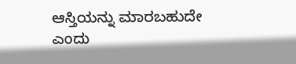ಆಸ್ತಿಯನ್ನು ಮಾರಬಹುದೇ ಎಂದು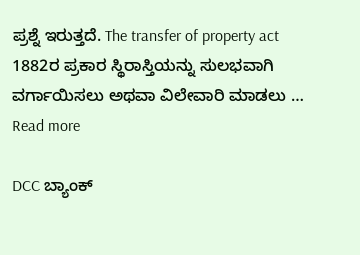ಪ್ರಶ್ನೆ ಇರುತ್ತದೆ. The transfer of property act 1882ರ ಪ್ರಕಾರ ಸ್ಥಿರಾಸ್ತಿಯನ್ನು ಸುಲಭವಾಗಿ ವರ್ಗಾಯಿಸಲು ಅಥವಾ ವಿಲೇವಾರಿ ಮಾಡಲು … Read more

DCC ಬ್ಯಾಂಕ್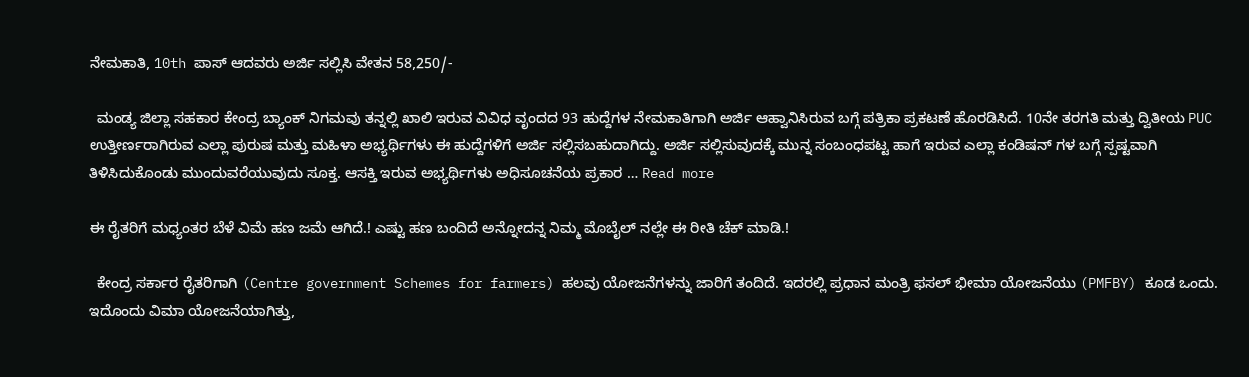ನೇಮಕಾತಿ, 10th ಪಾಸ್ ಆದವರು ಅರ್ಜಿ ಸಲ್ಲಿಸಿ ವೇತನ 58,250/-

  ಮಂಡ್ಯ ಜಿಲ್ಲಾ ಸಹಕಾರ ಕೇಂದ್ರ ಬ್ಯಾಂಕ್‌ ನಿಗಮವು ತನ್ನಲ್ಲಿ ಖಾಲಿ ಇರುವ ವಿವಿಧ ವೃಂದದ 93 ಹುದ್ದೆಗಳ ನೇಮಕಾತಿಗಾಗಿ ಅರ್ಜಿ ಆಹ್ವಾನಿಸಿರುವ ಬಗ್ಗೆ ಪತ್ರಿಕಾ ಪ್ರಕಟಣೆ ಹೊರಡಿಸಿದೆ. 10ನೇ ತರಗತಿ ಮತ್ತು ದ್ವಿತೀಯ PUC ಉತ್ತೀರ್ಣರಾಗಿರುವ ಎಲ್ಲಾ ಪುರುಷ ಮತ್ತು ಮಹಿಳಾ ಅಭ್ಯರ್ಥಿಗಳು ಈ ಹುದ್ದೆಗಳಿಗೆ ಅರ್ಜಿ ಸಲ್ಲಿಸಬಹುದಾಗಿದ್ದು. ಅರ್ಜಿ ಸಲ್ಲಿಸುವುದಕ್ಕೆ ಮುನ್ನ ಸಂಬಂಧಪಟ್ಟ ಹಾಗೆ ಇರುವ ಎಲ್ಲಾ ಕಂಡಿಷನ್ ಗಳ ಬಗ್ಗೆ ಸ್ಪಷ್ಟವಾಗಿ ತಿಳಿಸಿದುಕೊಂಡು ಮುಂದುವರೆಯುವುದು ಸೂಕ್ತ. ಆಸಕ್ತಿ ಇರುವ ಅಭ್ಯರ್ಥಿಗಳು ಅಧಿಸೂಚನೆಯ ಪ್ರಕಾರ … Read more

ಈ ರೈತರಿಗೆ ಮಧ್ಯಂತರ ಬೆಳೆ ವಿಮೆ ಹಣ ಜಮೆ ಆಗಿದೆ.! ಎಷ್ಟು ಹಣ ಬಂದಿದೆ ಅನ್ನೋದನ್ನ ನಿಮ್ಮ ಮೊಬೈಲ್ ನಲ್ಲೇ ಈ ರೀತಿ ಚೆಕ್ ಮಾಡಿ.!

  ಕೇಂದ್ರ ಸರ್ಕಾರ ರೈತರಿಗಾಗಿ (Centre government Schemes for farmers) ಹಲವು ಯೋಜನೆಗಳನ್ನು ಜಾರಿಗೆ ತಂದಿದೆ. ಇದರಲ್ಲಿ ಪ್ರಧಾನ ಮಂತ್ರಿ ಫಸಲ್ ಭೀಮಾ ಯೋಜನೆಯು (PMFBY) ಕೂಡ ಒಂದು. ಇದೊಂದು ವಿಮಾ ಯೋಜನೆಯಾಗಿತ್ತು,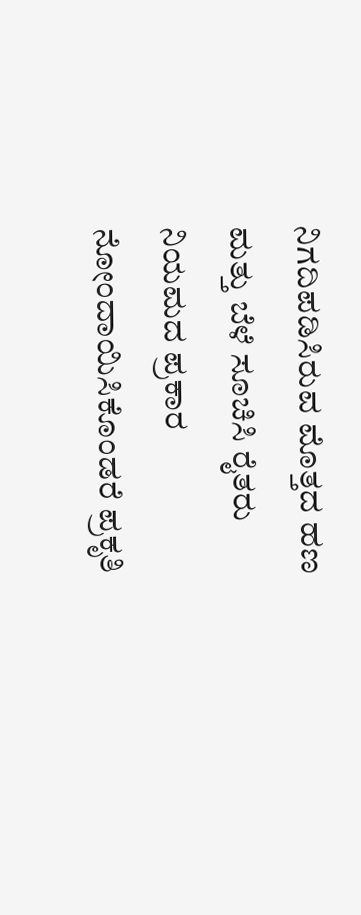ನಿಗದಿಪಡಿಸಿರುವ ಮೊತ್ತದ ಹಣ ಮತ್ತು ಬೆಳೆ ಸೂಚಿಸಿ ರೈತರು ನಿಯಮದ ಪ್ರಕಾರ ನೋಂದಾಯಿಸಿಕೊಂಡರೆ ಪ್ರಕೃತಿ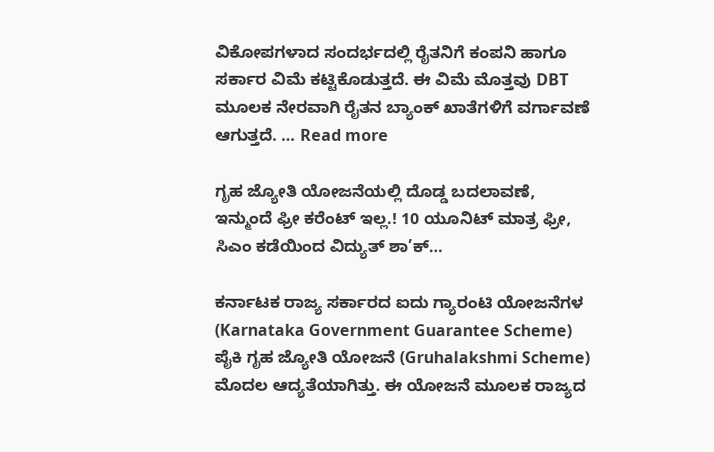ವಿಕೋಪಗಳಾದ ಸಂದರ್ಭದಲ್ಲಿ ರೈತನಿಗೆ ಕಂಪನಿ ಹಾಗೂ ಸರ್ಕಾರ ವಿಮೆ ಕಟ್ಟಿಕೊಡುತ್ತದೆ. ಈ ವಿಮೆ ಮೊತ್ತವು DBT ಮೂಲಕ ನೇರವಾಗಿ ರೈತನ ಬ್ಯಾಂಕ್ ಖಾತೆಗಳಿಗೆ ವರ್ಗಾವಣೆ ಆಗುತ್ತದೆ. … Read more

ಗೃಹ ಜ್ಯೋತಿ ಯೋಜನೆಯಲ್ಲಿ ದೊಡ್ಡ ಬದಲಾವಣೆ, ಇನ್ಮುಂದೆ ಫ್ರೀ ಕರೆಂಟ್ ಇಲ್ಲ.! 10 ಯೂನಿಟ್ ಮಾತ್ರ ಫ್ರೀ, ಸಿಎಂ ಕಡೆಯಿಂದ ವಿದ್ಯುತ್ ಶಾ’ಕ್…

ಕರ್ನಾಟಕ ರಾಜ್ಯ ಸರ್ಕಾರದ ಐದು ಗ್ಯಾರಂಟಿ ಯೋಜನೆಗಳ (Karnataka Government Guarantee Scheme) ಪೈಕಿ ಗೃಹ ಜ್ಯೋತಿ ಯೋಜನೆ (Gruhalakshmi Scheme) ಮೊದಲ ಆದ್ಯತೆಯಾಗಿತ್ತು. ಈ ಯೋಜನೆ ಮೂಲಕ ರಾಜ್ಯದ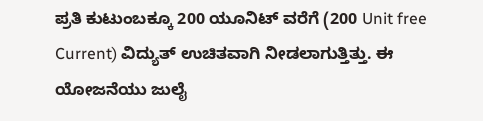ಪ್ರತಿ ಕುಟುಂಬಕ್ಕೂ 200 ಯೂನಿಟ್‌ ವರೆಗೆ (200 Unit free Current) ವಿದ್ಯುತ್ ಉಚಿತವಾಗಿ ನೀಡಲಾಗುತ್ತಿತ್ತು. ಈ ಯೋಜನೆಯು ಜುಲೈ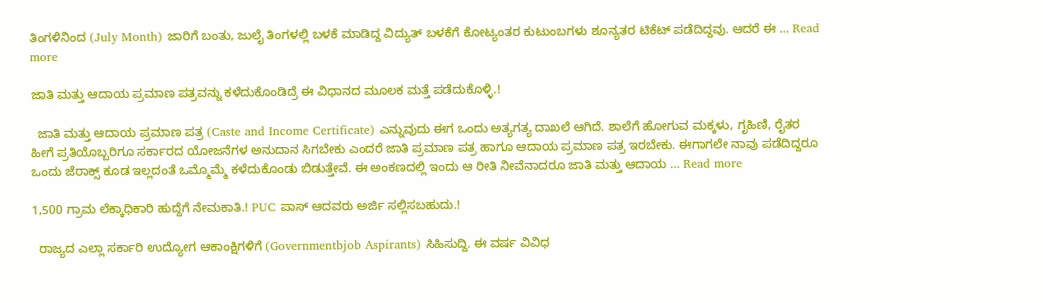ತಿಂಗಳಿನಿಂದ (July Month) ಜಾರಿಗೆ ಬಂತು, ಜುಲೈ ತಿಂಗಳಲ್ಲಿ ಬಳಕೆ ಮಾಡಿದ್ದ ವಿದ್ಯುತ್ ಬಳಕೆಗೆ ಕೋಟ್ಯಂತರ ಕುಟುಂಬಗಳು ಶೂನ್ಯತರ ಟಿಕೆಟ್ ಪಡೆದಿದ್ದವು. ಆದರೆ ಈ … Read more

ಜಾತಿ ಮತ್ತು ಆದಾಯ ಪ್ರಮಾಣ ಪತ್ರವನ್ನು ಕಳೆದುಕೊಂಡಿದ್ರೆ ಈ ವಿಧಾನದ ಮೂಲಕ ಮತ್ತೆ ಪಡೆದುಕೊಳ್ಳಿ.!

  ಜಾತಿ ಮತ್ತು ಆದಾಯ ಪ್ರಮಾಣ ಪತ್ರ (Caste and Income Certificate) ಎನ್ನುವುದು ಈಗ ಒಂದು ಅತ್ಯಗತ್ಯ ದಾಖಲೆ ಆಗಿದೆ. ಶಾಲೆಗೆ ಹೋಗುವ ಮಕ್ಕಳು, ಗೃಹಿಣಿ, ರೈತರ ಹೀಗೆ ಪ್ರತಿಯೊಬ್ಬರಿಗೂ ಸರ್ಕಾರದ ಯೋಜನೆಗಳ ಅನುದಾನ ಸಿಗಬೇಕು ಎಂದರೆ ಜಾತಿ ಪ್ರಮಾಣ ಪತ್ರ ಹಾಗೂ ಆದಾಯ ಪ್ರಮಾಣ ಪತ್ರ ಇರಬೇಕು. ಈಗಾಗಲೇ ನಾವು ಪಡೆದಿದ್ದರೂ ಒಂದು ಜೆರಾಕ್ಸ್ ಕೂಡ ಇಲ್ಲದಂತೆ ಒಮ್ಮೊಮ್ಮೆ ಕಳೆದುಕೊಂಡು ಬಿಡುತ್ತೇವೆ. ಈ ಅಂಕಣದಲ್ಲಿ ಇಂದು ಆ ರೀತಿ ನೀವೆನಾದರೂ ಜಾತಿ ಮತ್ತು ಆದಾಯ … Read more

1,500 ಗ್ರಾಮ ಲೆಕ್ಕಾಧಿಕಾರಿ ಹುದ್ದೆಗೆ ನೇಮಕಾತಿ.! PUC ಪಾಸ್ ಆದವರು ಅರ್ಜಿ ಸಲ್ಲಿಸಬಹುದು.!

  ರಾಜ್ಯದ ಎಲ್ಲಾ ಸರ್ಕಾರಿ ಉದ್ಯೋಗ ಆಕಾಂಕ್ಷಿಗಳಿಗೆ (Governmentbjob Aspirants) ಸಿಹಿಸುದ್ದಿ. ಈ ವರ್ಷ ವಿವಿಧ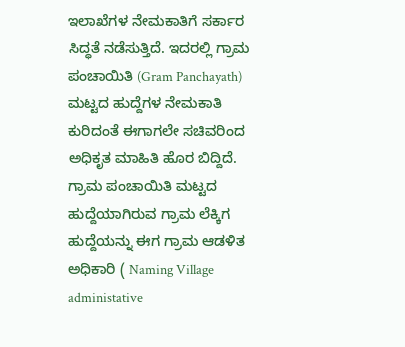ಇಲಾಖೆಗಳ ನೇಮಕಾತಿಗೆ ಸರ್ಕಾರ ಸಿದ್ಧತೆ ನಡೆ‌‌‌ಸುತ್ತಿದೆ. ಇದರಲ್ಲಿ ಗ್ರಾಮ ಪಂಚಾಯಿತಿ (Gram Panchayath) ಮಟ್ಟದ ಹುದ್ದೆಗಳ ನೇಮಕಾತಿ ಕುರಿದಂತೆ ಈಗಾಗಲೇ ಸಚಿವರಿಂದ ಅಧಿಕೃತ ಮಾಹಿತಿ ಹೊರ ಬಿದ್ದಿದೆ. ಗ್ರಾಮ ಪಂಚಾಯಿತಿ ಮಟ್ಟದ ಹುದ್ದೆಯಾಗಿರುವ ಗ್ರಾಮ ಲೆಕ್ಕಿಗ ಹುದ್ದೆಯನ್ನು ಈಗ ಗ್ರಾಮ ಆಡಳಿತ ಅಧಿಕಾರಿ ( Naming Village administative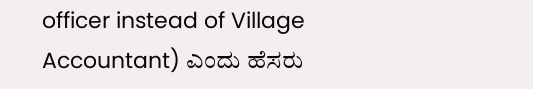officer instead of Village Accountant) ಎಂದು ಹೆಸರು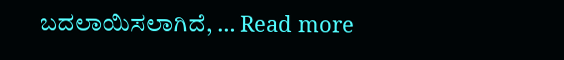ಬದಲಾಯಿಸಲಾಗಿದೆ, … Read more